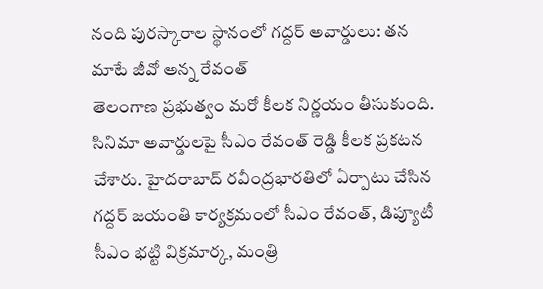నంది పురస్కారాల స్థానంలో గద్దర్ అవార్డులు: తన మాటే జీవో అన్న రేవంత్
తెలంగాణ ప్రభుత్వం మరో కీలక నిర్ణయం తీసుకుంది. సినిమా అవార్డులపై సీఎం రేవంత్ రెడ్డి కీలక ప్రకటన చేశారు. హైదరాబాద్ రవీంద్రభారతిలో ఏర్పాటు చేసిన గద్దర్ జయంతి కార్యక్రమంలో సీఎం రేవంత్, డిప్యూటీ సీఎం భట్టి విక్రమార్క, మంత్రి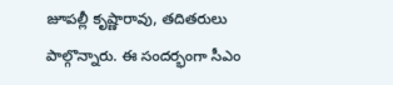జూపల్లీ కృష్ణారావు, తదితరులు పాల్గొన్నారు. ఈ సందర్భంగా సీఎం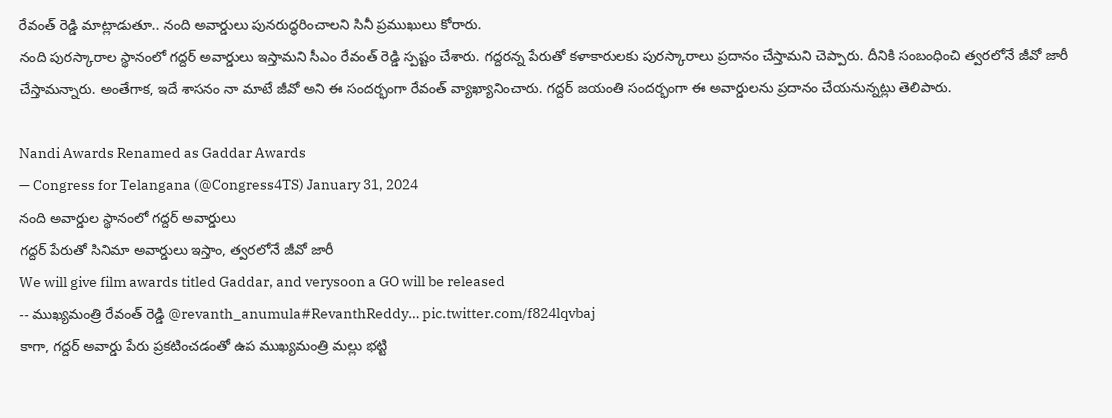రేవంత్ రెడ్డి మాట్లాడుతూ.. నంది అవార్డులు పునరుద్ధరించాలని సినీ ప్రముఖులు కోరారు.
నంది పురస్కారాల స్థానంలో గద్దర్ అవార్డులు ఇస్తామని సీఎం రేవంత్ రెడ్డి స్పష్టం చేశారు. గద్దరన్న పేరుతో కళాకారులకు పురస్కారాలు ప్రదానం చేస్తామని చెప్పారు. దీనికి సంబంధించి త్వరలోనే జీవో జారీ చేస్తామన్నారు. అంతేగాక, ఇదే శాసనం నా మాటే జీవో అని ఈ సందర్భంగా రేవంత్ వ్యాఖ్యానించారు. గద్దర్ జయంతి సందర్భంగా ఈ అవార్డులను ప్రదానం చేయనున్నట్లు తెలిపారు.

Nandi Awards Renamed as Gaddar Awards
— Congress for Telangana (@Congress4TS) January 31, 2024
నంది అవార్డుల స్థానంలో గద్దర్ అవార్డులు
గద్దర్ పేరుతో సినిమా అవార్డులు ఇస్తాం, త్వరలోనే జీవో జారీ
We will give film awards titled Gaddar, and verysoon a GO will be released
-- ముఖ్యమంత్రి రేవంత్ రెడ్డి @revanth_anumula#RevanthReddy… pic.twitter.com/f824lqvbaj
కాగా, గద్దర్ అవార్డు పేరు ప్రకటించడంతో ఉప ముఖ్యమంత్రి మల్లు భట్టి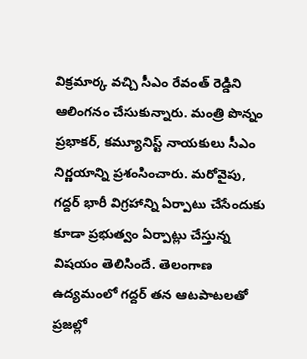విక్రమార్క వచ్చి సీఎం రేవంత్ రెడ్డిని ఆలింగనం చేసుకున్నారు. మంత్రి పొన్నం ప్రభాకర్, కమ్యూనిస్ట్ నాయకులు సీఎం నిర్ణయాన్ని ప్రశంసించారు. మరోవైపు, గద్దర్ భారీ విగ్రహాన్ని ఏర్పాటు చేసేందుకు కూడా ప్రభుత్వం ఏర్పాట్లు చేస్తున్న విషయం తెలిసిందే. తెలంగాణ ఉద్యమంలో గద్దర్ తన ఆటపాటలతో ప్రజల్లో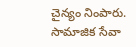చైన్యం నింపారు. సామాజిక సేవా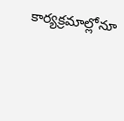కార్యక్రమాల్లోనూ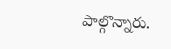పాల్గొన్నారు.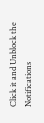Click it and Unblock the Notifications